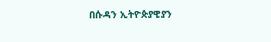በሱዳን ኢትዮጵያዊያን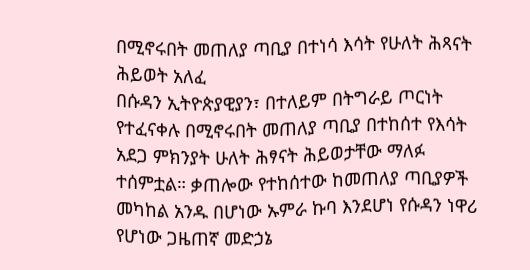በሚኖሩበት መጠለያ ጣቢያ በተነሳ እሳት የሁለት ሕጻናት ሕይወት አለፈ
በሱዳን ኢትዮጵያዊያን፣ በተለይም በትግራይ ጦርነት የተፈናቀሉ በሚኖሩበት መጠለያ ጣቢያ በተከሰተ የእሳት አደጋ ምክንያት ሁለት ሕፃናት ሕይወታቸው ማለፉ ተሰምቷል። ቃጠሎው የተከሰተው ከመጠለያ ጣቢያዎች መካከል አንዱ በሆነው ኡምራ ኩባ እንደሆነ የሱዳን ነዋሪ የሆነው ጋዜጠኛ መድኃኔ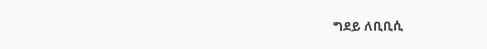ግደይ ለቢቢሲ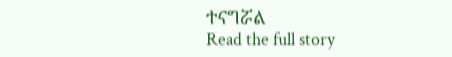ተናግሯል
Read the full story